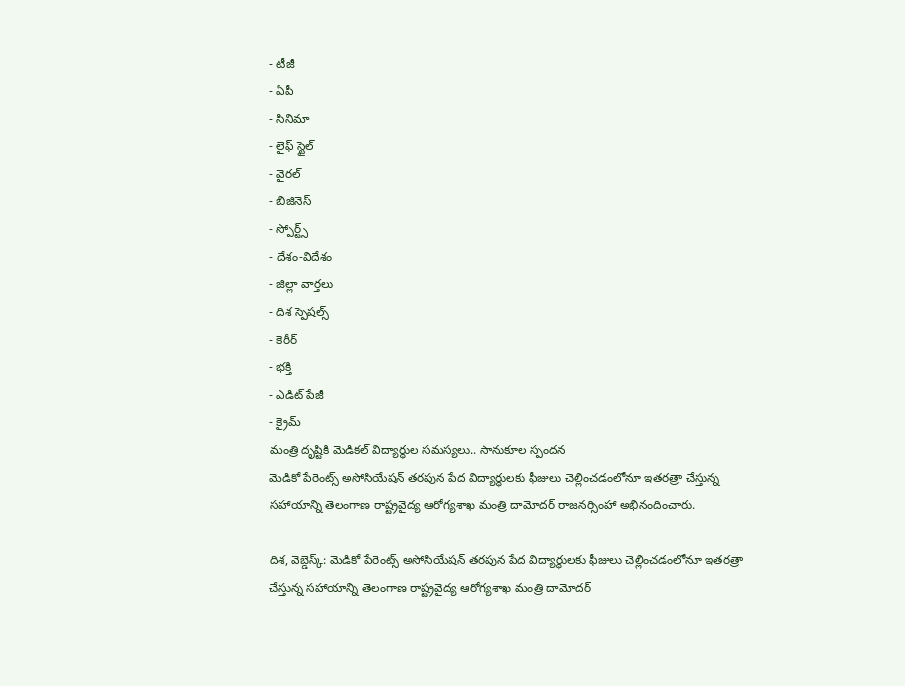- టీజీ
- ఏపీ
- సినిమా
- లైఫ్ స్టైల్
- వైరల్
- బిజినెస్
- స్పోర్ట్స్
- దేశం-విదేశం
- జిల్లా వార్తలు
- దిశ స్పెషల్స్
- కెరీర్
- భక్తి
- ఎడిట్ పేజీ
- క్రైమ్
మంత్రి దృష్టికి మెడికల్ విద్యార్థుల సమస్యలు.. సానుకూల స్పందన
మెడికో పేరెంట్స్ అసోసియేషన్ తరపున పేద విద్యార్థులకు ఫీజులు చెల్లించడంలోనూ ఇతరత్రా చేస్తున్న సహాయాన్ని తెలంగాణ రాష్ట్రవైద్య ఆరోగ్యశాఖ మంత్రి దామోదర్ రాజనర్సింహా అభినందించారు.

దిశ, వెబ్డెస్క్: మెడికో పేరెంట్స్ అసోసియేషన్ తరపున పేద విద్యార్థులకు ఫీజులు చెల్లించడంలోనూ ఇతరత్రా చేస్తున్న సహాయాన్ని తెలంగాణ రాష్ట్రవైద్య ఆరోగ్యశాఖ మంత్రి దామోదర్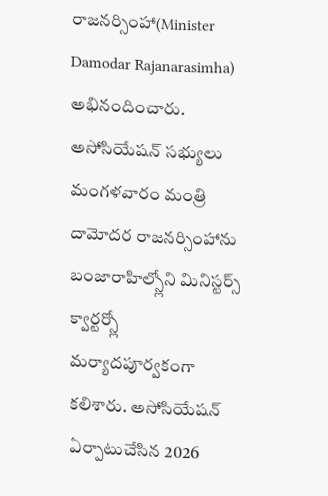రాజనర్సింహా(Minister Damodar Rajanarasimha) అభినందించారు. అసోసియేషన్ సభ్యులు మంగళవారం మంత్రి దామోదర రాజనర్సింహాను బంజారాహిల్స్లోని మినిస్టర్స్ క్వార్టర్స్లో మర్యాదపూర్వకంగా కలిశారు. అసోసియేషన్ ఏర్పాటుచేసిన 2026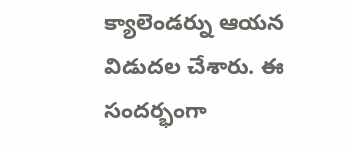క్యాలెండర్ను ఆయన విడుదల చేశారు. ఈ సందర్భంగా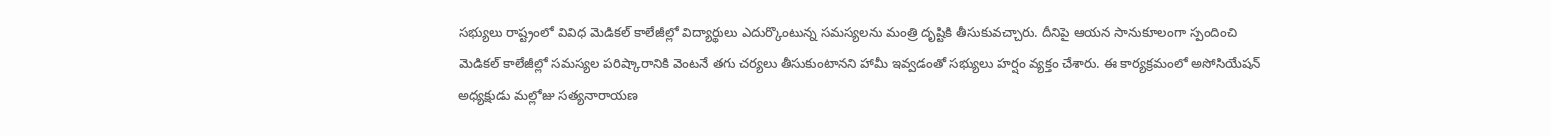సభ్యులు రాష్ట్రంలో వివిధ మెడికల్ కాలేజీల్లో విద్యార్థులు ఎదుర్కొంటున్న సమస్యలను మంత్రి దృష్టికి తీసుకువచ్చారు. దీనిపై ఆయన సానుకూలంగా స్పందించి మెడికల్ కాలేజీల్లో సమస్యల పరిష్కారానికి వెంటనే తగు చర్యలు తీసుకుంటానని హామీ ఇవ్వడంతో సభ్యులు హర్షం వ్యక్తం చేశారు. ఈ కార్యక్రమంలో అసోసియేషన్ అధ్యక్షుడు మల్లోజు సత్యనారాయణ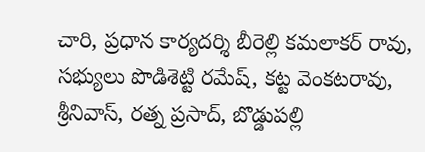చారి, ప్రధాన కార్యదర్శి బీరెల్లి కమలాకర్ రావు, సభ్యులు పొడిశెట్టి రమేష్, కట్ట వెంకటరావు, శ్రీనివాస్, రత్న ప్రసాద్, బొడ్డుపల్లి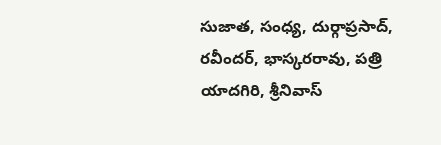సుజాత, సంధ్య, దుర్గాప్రసాద్, రవీందర్, భాస్కరరావు, పత్రి యాదగిరి, శ్రీనివాస్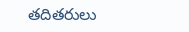తదితరులు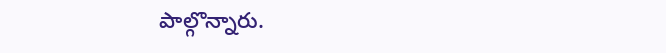పాల్గొన్నారు.